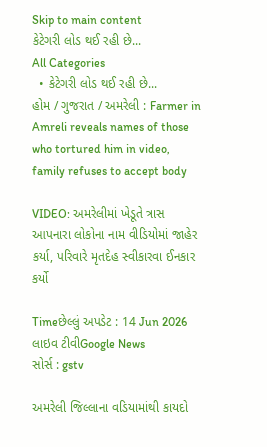Skip to main content
કેટેગરી લોડ થઈ રહી છે...
All Categories
  • કેટેગરી લોડ થઈ રહી છે...
હોમ / ગુજરાત / અમરેલી : Farmer in Amreli reveals names of those who tortured him in video, family refuses to accept body

VIDEO: અમરેલીમાં ખેડૂતે ત્રાસ આપનારા લોકોના નામ વીડિયોમાં જાહેર કર્યા, પરિવારે મૃતદેહ સ્વીકારવા ઈનકાર કર્યો

Timeછેલ્લું અપડેટ : 14 Jun 2026
લાઇવ ટીવીGoogle News
સોર્સ : gstv

અમરેલી જિલ્લાના વડિયામાંથી કાયદો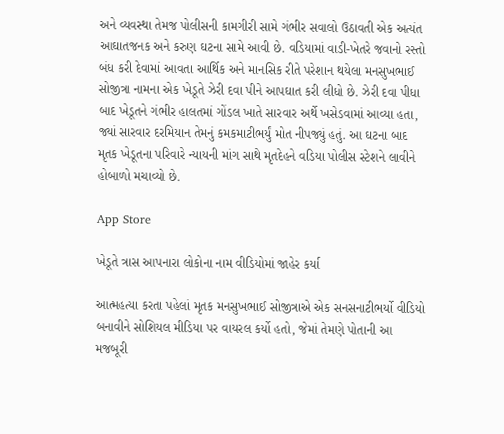અને વ્યવસ્થા તેમજ પોલીસની કામગીરી સામે ગંભીર સવાલો ઉઠાવતી એક અત્યંત આઘાતજનક અને કરુણ ઘટના સામે આવી છે. વડિયામાં વાડી-ખેતરે જવાનો રસ્તો બંધ કરી દેવામાં આવતા આર્થિક અને માનસિક રીતે પરેશાન થયેલા મનસુખભાઈ સોજીત્રા નામના એક ખેડૂતે ઝેરી દવા પીને આપઘાત કરી લીધો છે. ઝેરી દવા પીધા બાદ ખેડૂતને ગંભીર હાલતમાં ગોંડલ ખાતે સારવાર અર્થે ખસેડવામાં આવ્યા હતા, જ્યાં સારવાર દરમિયાન તેમનું કમકમાટીભર્યું મોત નીપજ્યું હતું. આ ઘટના બાદ મૃતક ખેડૂતના પરિવારે ન્યાયની માંગ સાથે મૃતદેહને વડિયા પોલીસ સ્ટેશને લાવીને હોબાળો મચાવ્યો છે.

App Store

ખેડૂતે ત્રાસ આપનારા લોકોના નામ વીડિયોમાં જાહેર કર્યા

આત્મહત્યા કરતા પહેલાં મૃતક મનસુખભાઈ સોજીત્રાએ એક સનસનાટીભર્યો વીડિયો બનાવીને સોશિયલ મીડિયા પર વાયરલ કર્યો હતો, જેમાં તેમણે પોતાની આ મજબૂરી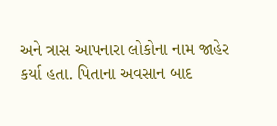અને ત્રાસ આપનારા લોકોના નામ જાહેર કર્યા હતા. પિતાના અવસાન બાદ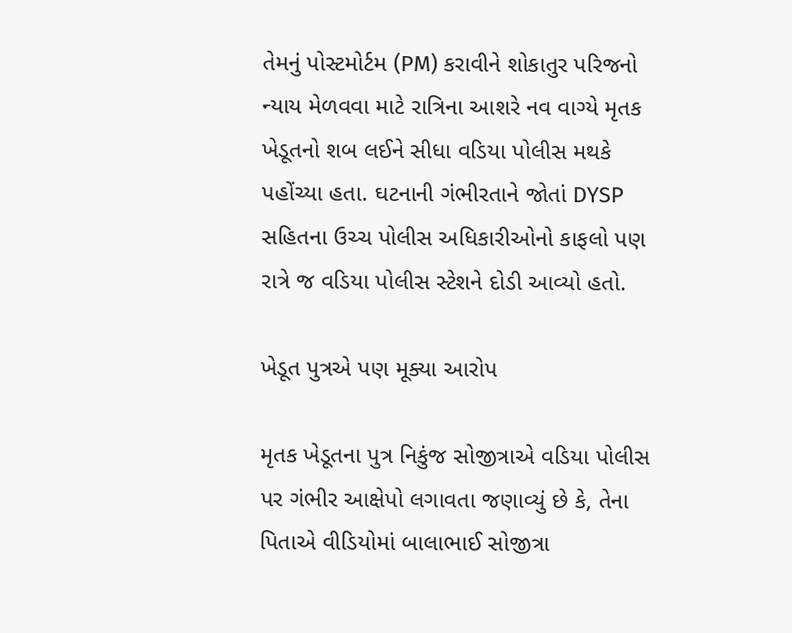તેમનું પોસ્ટમોર્ટમ (PM) કરાવીને શોકાતુર પરિજનો ન્યાય મેળવવા માટે રાત્રિના આશરે નવ વાગ્યે મૃતક ખેડૂતનો શબ લઈને સીધા વડિયા પોલીસ મથકે પહોંચ્યા હતા. ઘટનાની ગંભીરતાને જોતાં DYSP સહિતના ઉચ્ચ પોલીસ અધિકારીઓનો કાફલો પણ રાત્રે જ વડિયા પોલીસ સ્ટેશને દોડી આવ્યો હતો.

ખેડૂત પુત્રએ પણ મૂક્યા આરોપ

મૃતક ખેડૂતના પુત્ર નિકુંજ સોજીત્રાએ વડિયા પોલીસ પર ગંભીર આક્ષેપો લગાવતા જણાવ્યું છે કે, તેના પિતાએ વીડિયોમાં બાલાભાઈ સોજીત્રા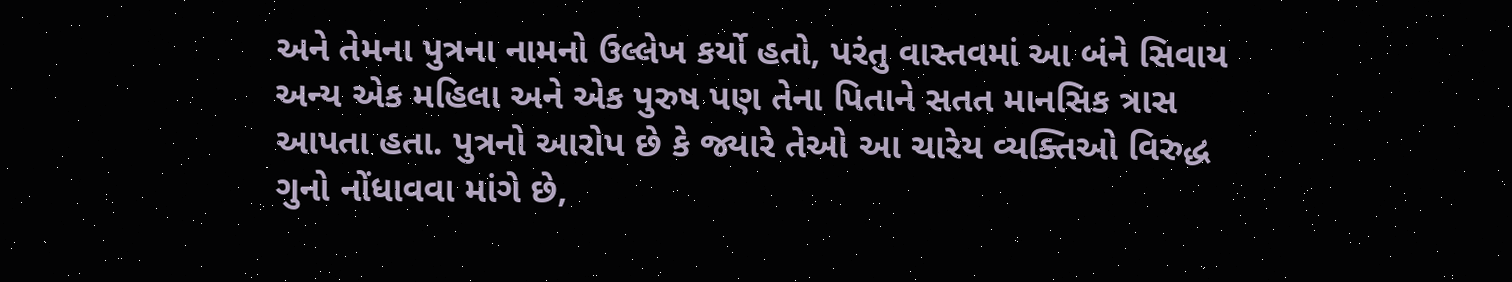અને તેમના પુત્રના નામનો ઉલ્લેખ કર્યો હતો, પરંતુ વાસ્તવમાં આ બંને સિવાય અન્ય એક મહિલા અને એક પુરુષ પણ તેના પિતાને સતત માનસિક ત્રાસ આપતા હતા. પુત્રનો આરોપ છે કે જ્યારે તેઓ આ ચારેય વ્યક્તિઓ વિરુદ્ધ ગુનો નોંધાવવા માંગે છે,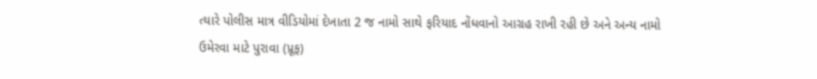ત્યારે પોલીસ માત્ર વીડિયોમાં દેખાતા 2 જ નામો સાથે ફરિયાદ નોંધવાનો આગ્રહ રાખી રહી છે અને અન્ય નામો ઉમેરવા માટે પુરાવા (પ્રૂફ)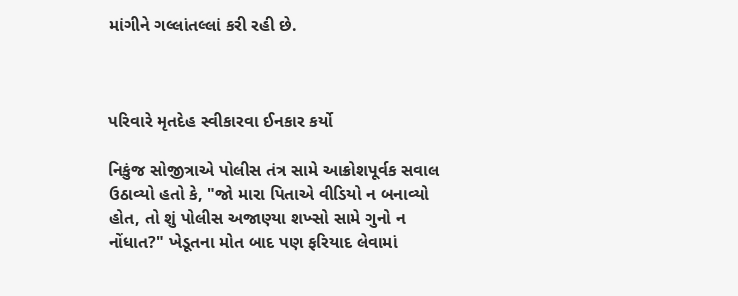માંગીને ગલ્લાંતલ્લાં કરી રહી છે.



પરિવારે મૃતદેહ સ્વીકારવા ઈનકાર કર્યો

નિકુંજ સોજીત્રાએ પોલીસ તંત્ર સામે આક્રોશપૂર્વક સવાલ ઉઠાવ્યો હતો કે, "જો મારા પિતાએ વીડિયો ન બનાવ્યો હોત, તો શું પોલીસ અજાણ્યા શખ્સો સામે ગુનો ન નોંધાત?" ખેડૂતના મોત બાદ પણ ફરિયાદ લેવામાં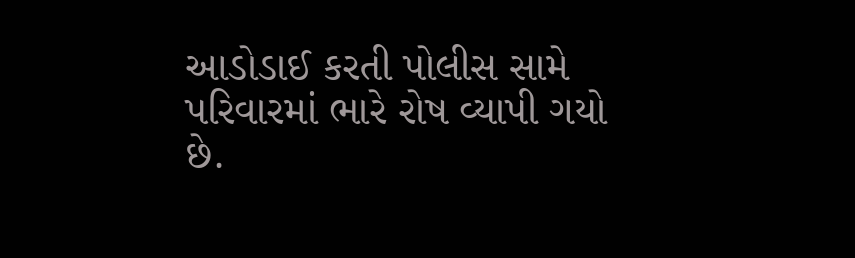આડોડાઈ કરતી પોલીસ સામે પરિવારમાં ભારે રોષ વ્યાપી ગયો છે.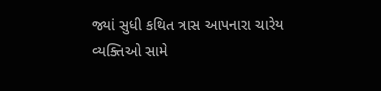જ્યાં સુધી કથિત ત્રાસ આપનારા ચારેય વ્યક્તિઓ સામે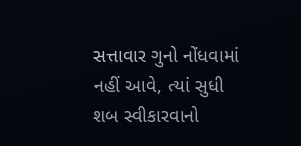સત્તાવાર ગુનો નોંધવામાં નહીં આવે, ત્યાં સુધી શબ સ્વીકારવાનો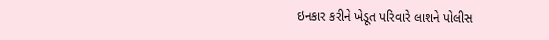ઇનકાર કરીને ખેડૂત પરિવારે લાશને પોલીસ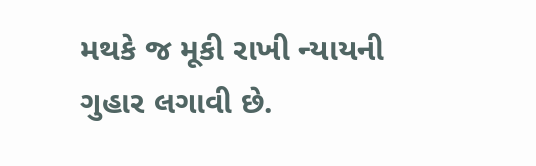મથકે જ મૂકી રાખી ન્યાયની ગુહાર લગાવી છે.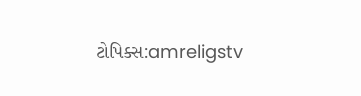ટોપિક્સ:amreligstv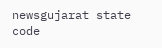newsgujarat state code